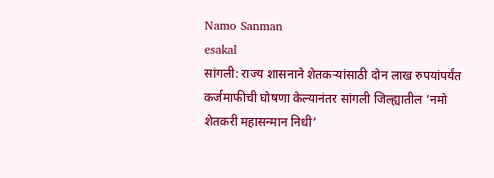Namo Sanman
esakal
सांगली: राज्य शासनाने शेतकऱ्यांसाठी दोन लाख रुपयांपर्यंत कर्जमाफीची घोषणा केल्यानंतर सांगली जिल्ह्यातील ‘नमो शेतकरी महासन्मान निधी’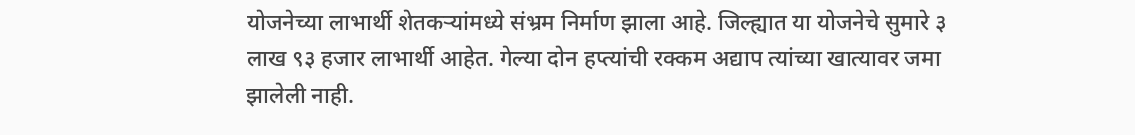योजनेच्या लाभार्थी शेतकऱ्यांमध्ये संभ्रम निर्माण झाला आहे. जिल्ह्यात या योजनेचे सुमारे ३ लाख ९३ हजार लाभार्थी आहेत. गेल्या दोन हप्त्यांची रक्कम अद्याप त्यांच्या खात्यावर जमा झालेली नाही.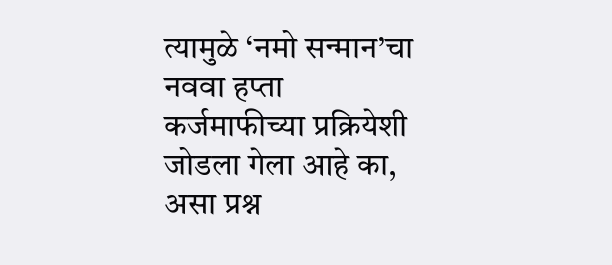त्यामुळे ‘नमो सन्मान’चा नववा हप्ता कर्जमाफीच्या प्रक्रियेशी जोडला गेला आहे का, असा प्रश्न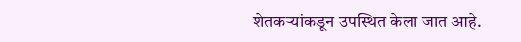शेतकऱ्यांकडून उपस्थित केला जात आहे.